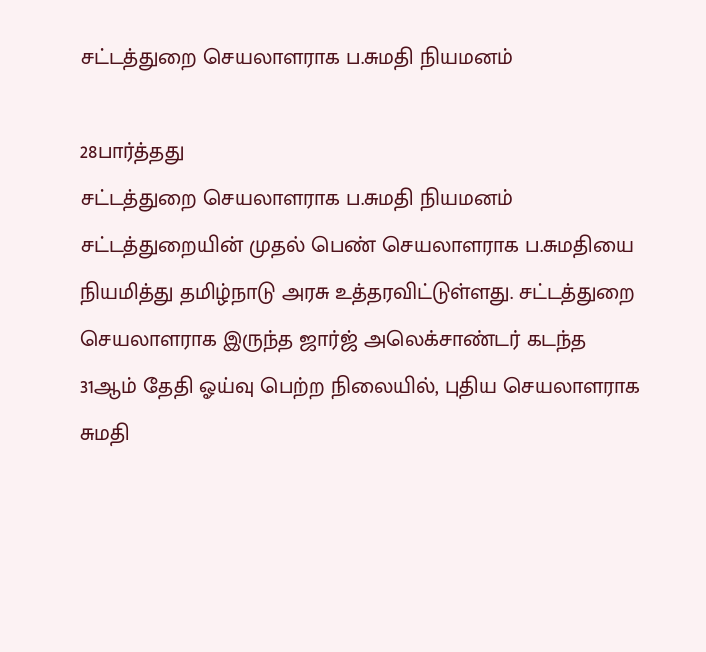சட்டத்துறை செயலாளராக ப.சுமதி நியமனம்

28பார்த்தது
சட்டத்துறை செயலாளராக ப.சுமதி நியமனம்
சட்டத்துறையின் முதல் பெண் செயலாளராக ப.சுமதியை நியமித்து தமிழ்நாடு அரசு உத்தரவிட்டுள்ளது. சட்டத்துறை செயலாளராக இருந்த ஜார்ஜ் அலெக்சாண்டர் கடந்த 31ஆம் தேதி ஓய்வு பெற்ற நிலையில், புதிய செயலாளராக சுமதி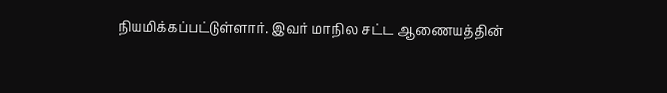நியமிக்கப்பட்டுள்ளார். இவர் மாநில சட்ட ஆணையத்தின்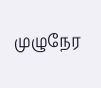முழுநேர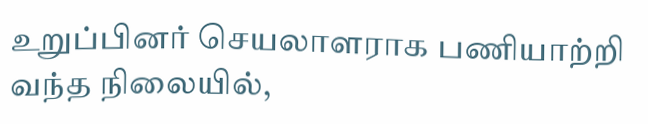உறுப்பினர் செயலாளராக பணியாற்றி வந்த நிலையில்,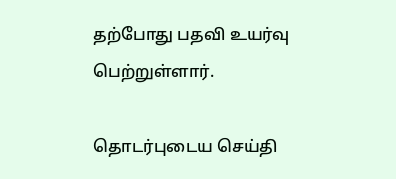தற்போது பதவி உயர்வு பெற்றுள்ளார்.

தொடர்புடைய செய்தி